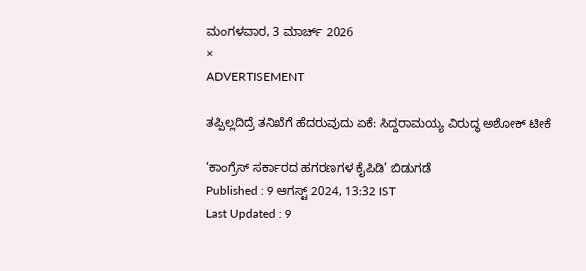ಮಂಗಳವಾರ, 3 ಮಾರ್ಚ್ 2026
×
ADVERTISEMENT

ತಪ್ಪಿಲ್ಲದಿದ್ರೆ ತನಿಖೆಗೆ ಹೆದರುವುದು ಏಕೆ: ಸಿದ್ದರಾಮಯ್ಯ ವಿರುದ್ಧ ಅಶೋಕ್‌ ಟೀಕೆ

‘ಕಾಂಗ್ರೆಸ್‌ ಸರ್ಕಾರದ ಹಗರಣಗಳ ಕೈಪಿಡಿ’ ಬಿಡುಗಡೆ
Published : 9 ಆಗಸ್ಟ್ 2024, 13:32 IST
Last Updated : 9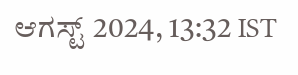ಆಗಸ್ಟ್ 2024, 13:32 IST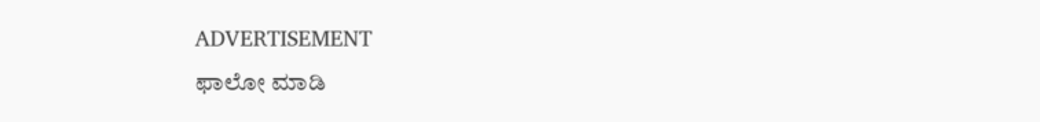ADVERTISEMENT
ಫಾಲೋ ಮಾಡಿ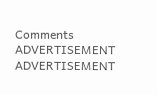Comments
ADVERTISEMENT
ADVERTISEMENT